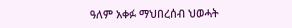ዓለም አቀፉ ማህበረሰብ ህወሓት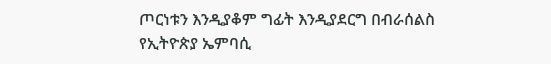ጦርነቱን እንዲያቆም ግፊት እንዲያደርግ በብራሰልስ የኢትዮጵያ ኤምባሲ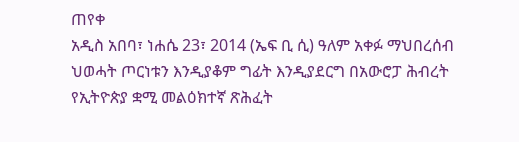ጠየቀ
አዲስ አበባ፣ ነሐሴ 23፣ 2014 (ኤፍ ቢ ሲ) ዓለም አቀፉ ማህበረሰብ ህወሓት ጦርነቱን እንዲያቆም ግፊት እንዲያደርግ በአውሮፓ ሕብረት የኢትዮጵያ ቋሚ መልዕክተኛ ጽሕፈት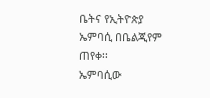ቤትና የኢትዮጵያ ኤምባሲ በቤልጂየም ጠየቀ፡፡
ኤምባሲው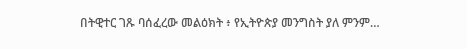በትዊተር ገጹ ባሰፈረው መልዕክት ፥ የኢትዮጵያ መንግስት ያለ ምንም…